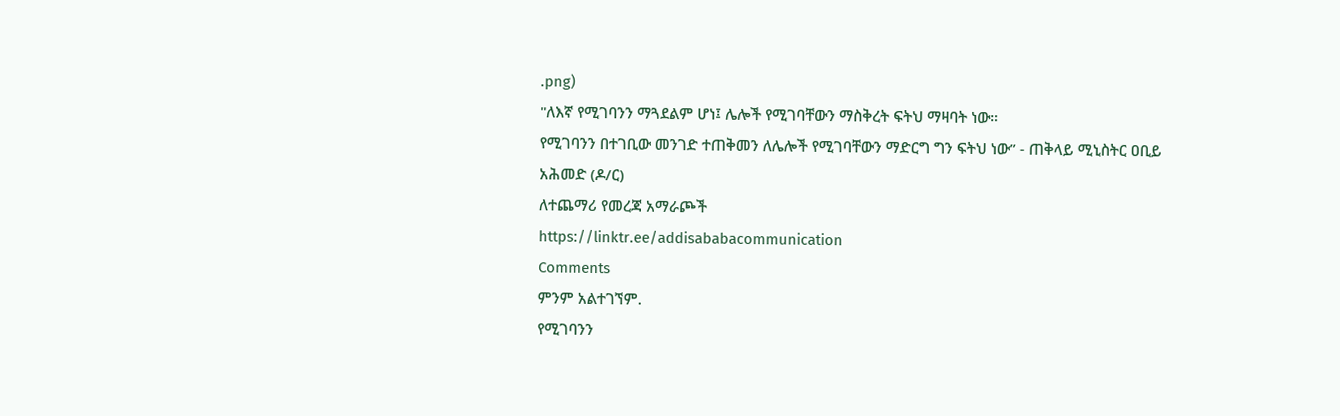.png)
"ለእኛ የሚገባንን ማጓደልም ሆነ፤ ሌሎች የሚገባቸውን ማስቅረት ፍትህ ማዛባት ነው።
የሚገባንን በተገቢው መንገድ ተጠቅመን ለሌሎች የሚገባቸውን ማድርግ ግን ፍትህ ነው” - ጠቅላይ ሚኒስትር ዐቢይ አሕመድ (ዶ/ር)
ለተጨማሪ የመረጃ አማራጮች
https://linktr.ee/addisababacommunication
Comments
ምንም አልተገኘም.
የሚገባንን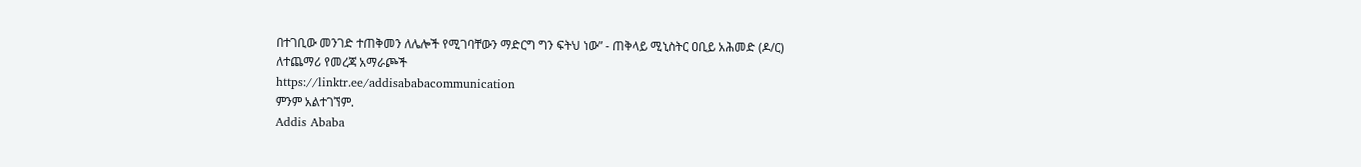በተገቢው መንገድ ተጠቅመን ለሌሎች የሚገባቸውን ማድርግ ግን ፍትህ ነው” - ጠቅላይ ሚኒስትር ዐቢይ አሕመድ (ዶ/ር)
ለተጨማሪ የመረጃ አማራጮች
https://linktr.ee/addisababacommunication
ምንም አልተገኘም.
Addis Ababa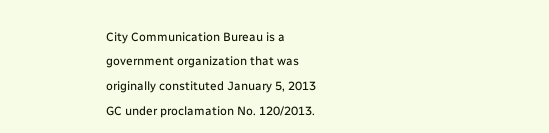City Communication Bureau is a government organization that was originally constituted January 5, 2013 GC under proclamation No. 120/2013.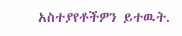አስተያየቶችዎን ይተዉት.